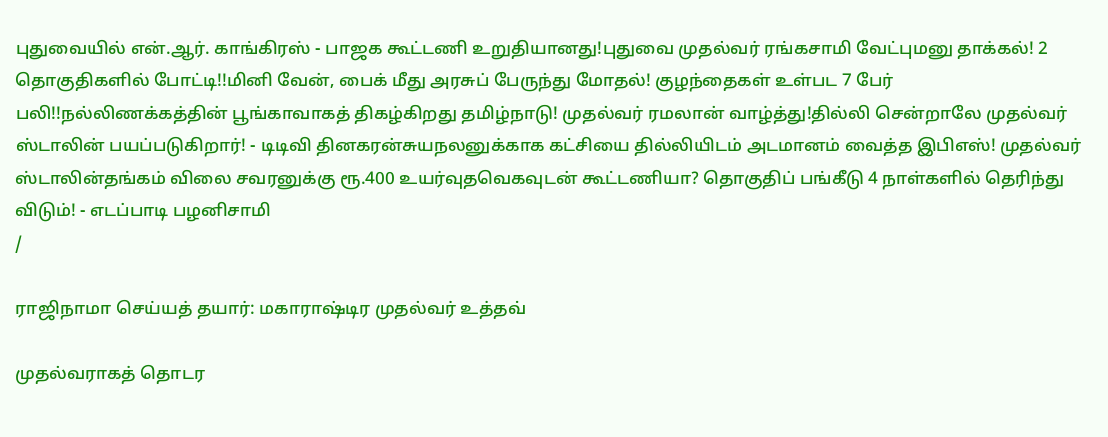புதுவையில் என்.ஆர். காங்கிரஸ் - பாஜக கூட்டணி உறுதியானது!புதுவை முதல்வர் ரங்கசாமி வேட்புமனு தாக்கல்! 2 தொகுதிகளில் போட்டி!!மினி வேன், பைக் மீது அரசுப் பேருந்து மோதல்! குழந்தைகள் உள்பட 7 பேர் பலி!!நல்லிணக்கத்தின் பூங்காவாகத் திகழ்கிறது தமிழ்நாடு! முதல்வர் ரமலான் வாழ்த்து!தில்லி சென்றாலே முதல்வர் ஸ்டாலின் பயப்படுகிறார்! - டிடிவி தினகரன்சுயநலனுக்காக கட்சியை தில்லியிடம் அடமானம் வைத்த இபிஎஸ்! முதல்வர் ஸ்டாலின்தங்கம் விலை சவரனுக்கு ரூ.400 உயர்வுதவெகவுடன் கூட்டணியா? தொகுதிப் பங்கீடு 4 நாள்களில் தெரிந்து விடும்! - எடப்பாடி பழனிசாமி
/

ராஜிநாமா செய்யத் தயார்: மகாராஷ்டிர முதல்வர் உத்தவ்

முதல்வராகத் தொடர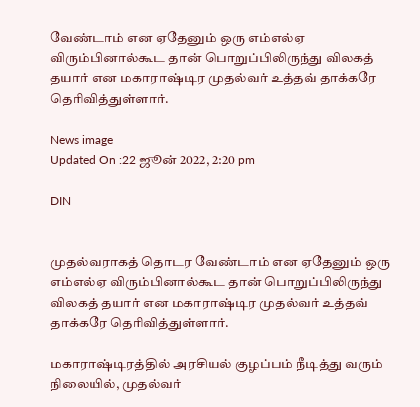வேண்டாம் என ஏதேனும் ஒரு எம்எல்ஏ விரும்பினால்கூட தான் பொறுப்பிலிருந்து விலகத் தயார் என மகாராஷ்டிர முதல்வர் உத்தவ் தாக்கரே தெரிவித்துள்ளார்.

News image
Updated On :22 ஜூன் 2022, 2:20 pm

DIN


முதல்வராகத் தொடர வேண்டாம் என ஏதேனும் ஒரு எம்எல்ஏ விரும்பினால்கூட தான் பொறுப்பிலிருந்து விலகத் தயார் என மகாராஷ்டிர முதல்வர் உத்தவ் தாக்கரே தெரிவித்துள்ளார்.

மகாராஷ்டிரத்தில் அரசியல் குழப்பம் நீடித்து வரும் நிலையில், முதல்வர்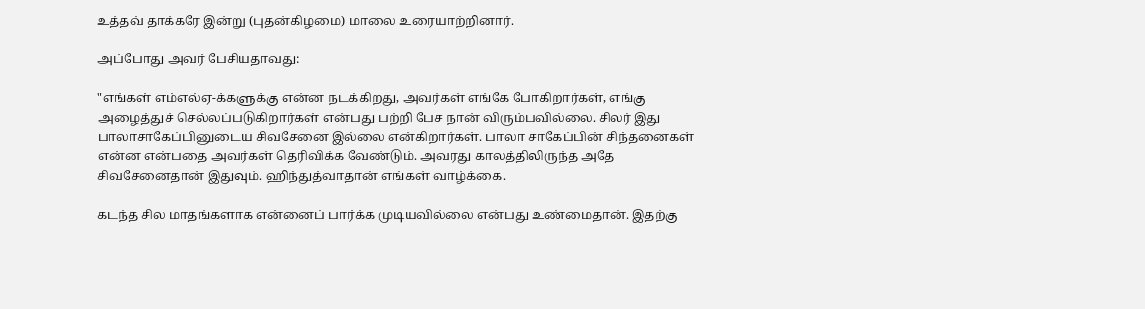உத்தவ் தாக்கரே இன்று (புதன்கிழமை) மாலை உரையாற்றினார்.

அப்போது அவர் பேசியதாவது:

"எங்கள் எம்எல்ஏ-க்களுக்கு என்ன நடக்கிறது, அவர்கள் எங்கே போகிறார்கள், எங்கு அழைத்துச் செல்லப்படுகிறார்கள் என்பது பற்றி பேச நான் விரும்பவில்லை. சிலர் இது பாலாசாகேப்பினுடைய சிவசேனை இல்லை என்கிறார்கள். பாலா சாகேப்பின் சிந்தனைகள் என்ன என்பதை அவர்கள் தெரிவிக்க வேண்டும். அவரது காலத்திலிருந்த அதே சிவசேனைதான் இதுவும். ஹிந்துத்வாதான் எங்கள் வாழ்க்கை.

கடந்த சில மாதங்களாக என்னைப் பார்க்க முடியவில்லை என்பது உண்மைதான். இதற்கு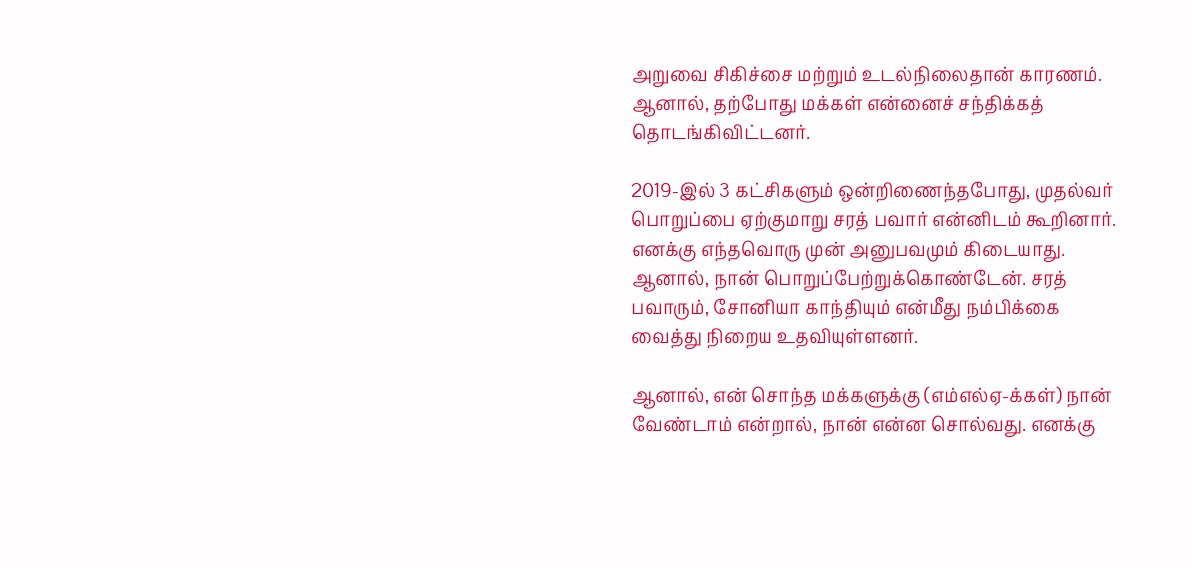அறுவை சிகிச்சை மற்றும் உடல்நிலைதான் காரணம். ஆனால், தற்போது மக்கள் என்னைச் சந்திக்கத் தொடங்கிவிட்டனர்.

2019-இல் 3 கட்சிகளும் ஒன்றிணைந்தபோது, முதல்வர் பொறுப்பை ஏற்குமாறு சரத் பவார் என்னிடம் கூறினார். எனக்கு எந்தவொரு முன் அனுபவமும் கிடையாது. ஆனால், நான் பொறுப்பேற்றுக்கொண்டேன். சரத் பவாரும், சோனியா காந்தியும் என்மீது நம்பிக்கை வைத்து நிறைய உதவியுள்ளனர்.

ஆனால், என் சொந்த மக்களுக்கு (எம்எல்ஏ-க்கள்) நான் வேண்டாம் என்றால், நான் என்ன சொல்வது. எனக்கு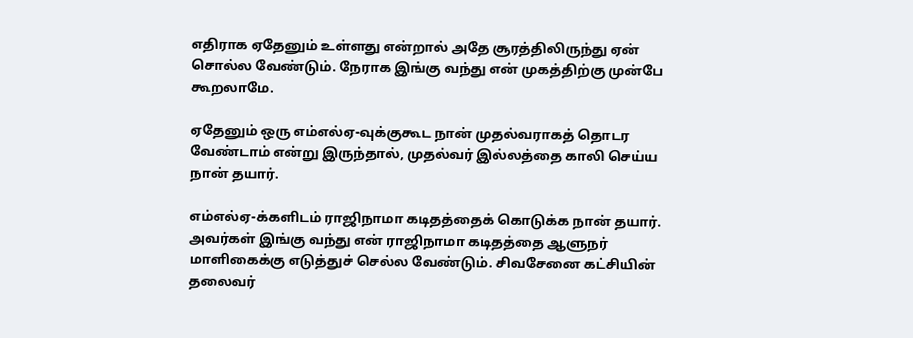எதிராக ஏதேனும் உள்ளது என்றால் அதே சூரத்திலிருந்து ஏன் சொல்ல வேண்டும். நேராக இங்கு வந்து என் முகத்திற்கு முன்பே கூறலாமே.

ஏதேனும் ஒரு எம்எல்ஏ-வுக்குகூட நான் முதல்வராகத் தொடர வேண்டாம் என்று இருந்தால், முதல்வர் இல்லத்தை காலி செய்ய நான் தயார்.

எம்எல்ஏ-க்களிடம் ராஜிநாமா கடிதத்தைக் கொடுக்க நான் தயார். அவர்கள் இங்கு வந்து என் ராஜிநாமா கடிதத்தை ஆளுநர் மாளிகைக்கு எடுத்துச் செல்ல வேண்டும். சிவசேனை கட்சியின் தலைவர்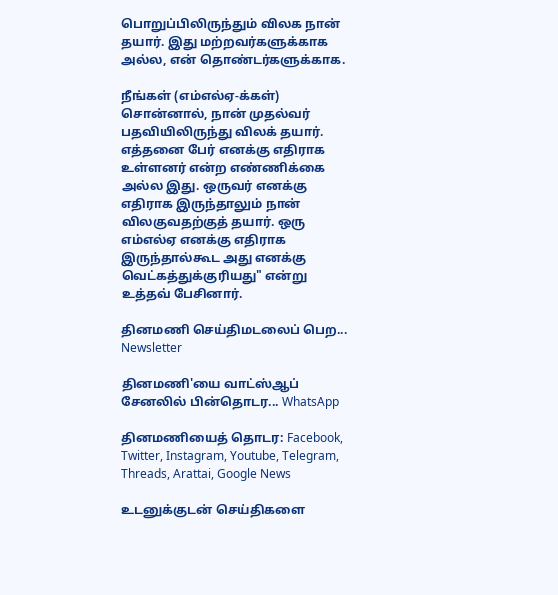பொறுப்பிலிருந்தும் விலக நான் தயார். இது மற்றவர்களுக்காக அல்ல, என் தொண்டர்களுக்காக.

நீங்கள் (எம்எல்ஏ-க்கள்) சொன்னால், நான் முதல்வர் பதவியிலிருந்து விலக் தயார். எத்தனை பேர் எனக்கு எதிராக உள்ளனர் என்ற எண்ணிக்கை அல்ல இது. ஒருவர் எனக்கு எதிராக இருந்தாலும் நான் விலகுவதற்குத் தயார். ஒரு எம்எல்ஏ எனக்கு எதிராக இருந்தால்கூட அது எனக்கு வெட்கத்துக்குரியது" என்று உத்தவ் பேசினார்.

தினமணி செய்திமடலைப் பெற... Newsletter

தினமணி'யை வாட்ஸ்ஆப் சேனலில் பின்தொடர... WhatsApp

தினமணியைத் தொடர: Facebook, Twitter, Instagram, Youtube, Telegram, Threads, Arattai, Google News

உடனுக்குடன் செய்திகளை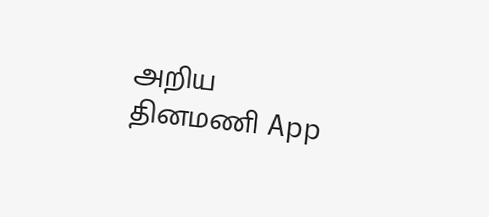அறிய தினமணி App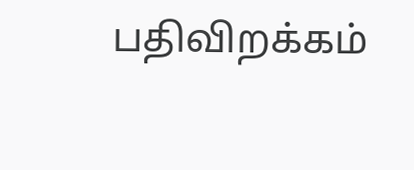பதிவிறக்கம்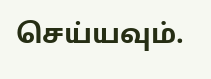செய்யவும்.